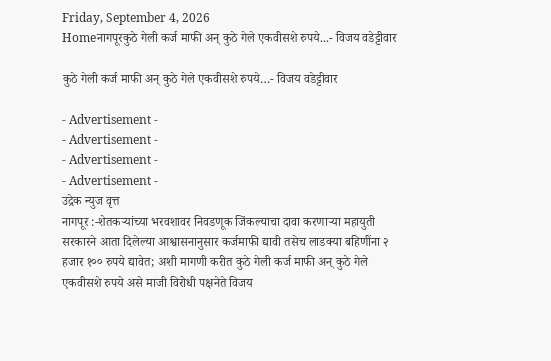Friday, September 4, 2026
Homeनागपूरकुठे गेली कर्ज माफी अन् कुठे गेले एकवीसशे रुपये...- विजय वडेट्टीवार

कुठे गेली कर्ज माफी अन् कुठे गेले एकवीसशे रुपये…- विजय वडेट्टीवार

- Advertisement -
- Advertisement -
- Advertisement -
- Advertisement -
उद्रेक न्युज वृत्त
नागपूर :-शेतकऱ्यांच्या भरवशावर निवडणूक जिंकल्याचा दावा करणाऱ्या महायुती सरकारने आता दिलेल्या आश्वासनानुसार कर्जमाफी द्यावी तसेच लाडक्या बहिणींना २ हजार १०० रुपये द्यावेत; अशी मागणी करीत कुठे गेली कर्ज माफी अन् कुठे गेले एकवीसशे रुपये असे माजी विरोधी पक्षनेते विजय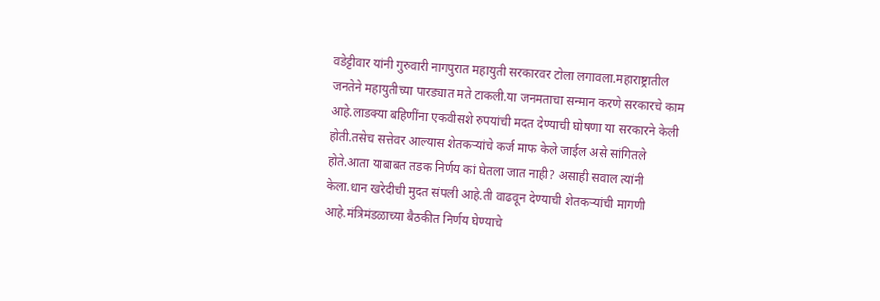वडेट्टीवार यांनी गुरुवारी नागपुरात महायुती सरकारवर टोला लगावला.महाराष्ट्रातील जनतेने महायुतीच्या पारड्यात मते टाकली.या जनमताचा सन्मान करणे सरकारचे काम आहे.लाडक्या बहिणींना एकवीसशे रुपयांची मदत देण्याची घोषणा या सरकारने केली होती.तसेच सत्तेवर आल्यास शेतकऱ्यांचे कर्ज माफ केले जाईल असे सांगितले होते.आता याबाबत तडक निर्णय कां घेतला जात नाही? असाही सवाल त्यांनी केला.धान खरेदीची मुदत संपली आहे.ती वाढवून देण्याची शेतकऱ्यांची मागणी आहे.मंत्रिमंडळाच्या बैठकीत निर्णय घेण्याचे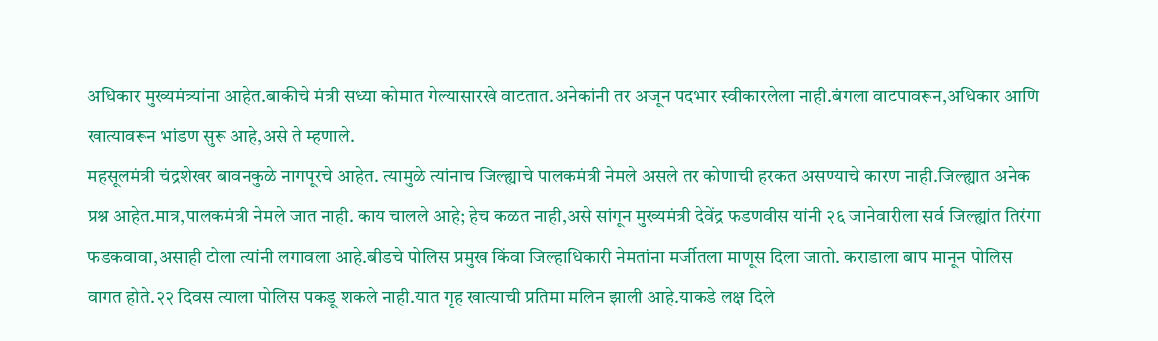अधिकार मुख्यमंत्र्यांना आहेत.बाकीचे मंत्री सध्या कोमात गेल्यासारखे वाटतात.अनेकांनी तर अजून पदभार स्वीकारलेला नाही.बंगला वाटपावरून,अधिकार आणि खात्यावरून भांडण सुरू आहे,असे ते म्हणाले.
महसूलमंत्री चंद्रशेखर बावनकुळे नागपूरचे आहेत. त्यामुळे त्यांनाच जिल्ह्याचे पालकमंत्री नेमले असले तर कोणाची हरकत असण्याचे कारण नाही.जिल्ह्यात अनेक प्रश्न आहेत.मात्र,पालकमंत्री नेमले जात नाही. काय चालले आहे; हेच कळत नाही,असे सांगून मुख्यमंत्री देवेंद्र फडणवीस यांनी २६ जानेवारीला सर्व जिल्ह्यांत तिरंगा फडकवावा,असाही टोला त्यांनी लगावला आहे.बीडचे पोलिस प्रमुख किंवा जिल्हाधिकारी नेमतांना मर्जीतला माणूस दिला जातो. कराडाला बाप मानून पोलिस वागत होते.२२ दिवस त्याला पोलिस पकडू शकले नाही.यात गृह खात्याची प्रतिमा मलिन झाली आहे.याकडे लक्ष दिले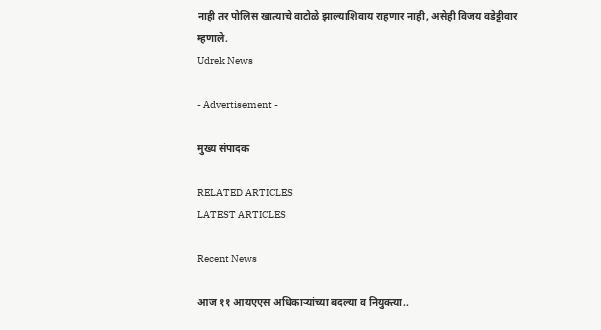नाही तर पोलिस खात्याचे वाटोळे झाल्याशिवाय राहणार नाही, असेही विजय वडेट्टीवार म्हणाले.
Udrek News

- Advertisement -

मुख्य संपादक

RELATED ARTICLES
LATEST ARTICLES

Recent News

आज ११ आयएएस अधिकाऱ्यांच्या बदल्या व नियुक्त्या..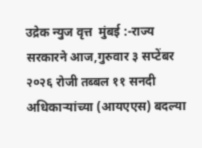उद्रेक न्युज वृत्त  मुंबई :-राज्य सरकारने आज,गुरुवार ३ सप्टेंबर २०२६ रोजी तब्बल ११ सनदी अधिकाऱ्यांच्या (आयएएस) बदल्या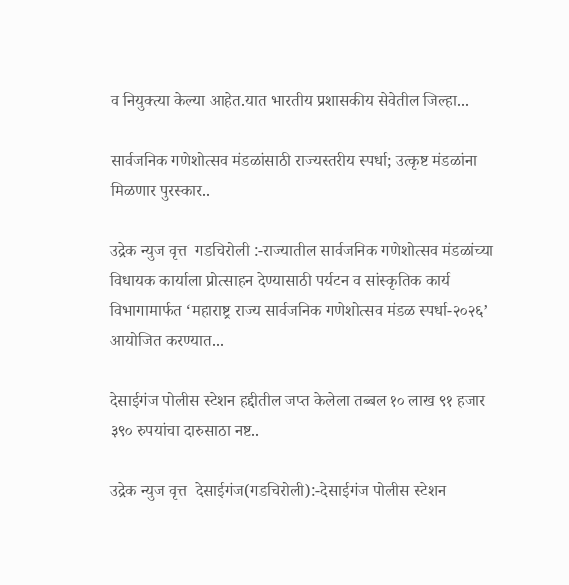व नियुक्त्या केल्या आहेत.यात भारतीय प्रशासकीय सेवेतील जिल्हा...

सार्वजनिक गणेशोत्सव मंडळांसाठी राज्यस्तरीय स्पर्धा; उत्कृष्ट मंडळांना मिळणार पुरस्कार..

उद्रेक न्युज वृत्त  गडचिरोली :-राज्यातील सार्वजनिक गणेशोत्सव मंडळांच्या विधायक कार्याला प्रोत्साहन देण्यासाठी पर्यटन व सांस्कृतिक कार्य विभागामार्फत ‘महाराष्ट्र राज्य सार्वजनिक गणेशोत्सव मंडळ स्पर्धा-२०२६’ आयोजित करण्यात...

देसाईगंज पोलीस स्टेशन हद्दीतील जप्त केलेला तब्बल १० लाख ९१ हजार ३९० रुपयांचा दारुसाठा नष्ट..

उद्रेक न्युज वृत्त  देसाईगंज(गडचिरोली):-देसाईगंज पोलीस स्टेशन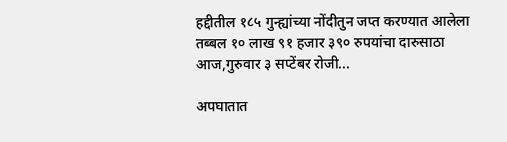हद्दीतील १८५ गुन्ह्यांच्या नोंदीतुन जप्त करण्यात आलेला तब्बल १० लाख ९१ हजार ३९० रुपयांचा दारुसाठा आज,गुरुवार ३ सप्टेंबर रोजी...

अपघातात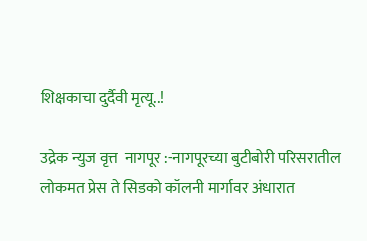शिक्षकाचा दुर्दैवी मृत्यू..!

उद्रेक न्युज वृत्त  नागपूर :-नागपूरच्या बुटीबोरी परिसरातील लोकमत प्रेस ते सिडको कॉलनी मार्गावर अंधारात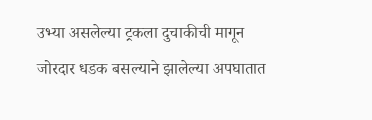उभ्या असलेल्या ट्रकला दुचाकीची मागून जोरदार धडक बसल्याने झालेल्या अपघातात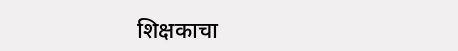शिक्षकाचा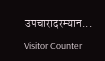उपचारादरम्यान...

Visitor Counter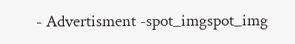- Advertisment -spot_imgspot_img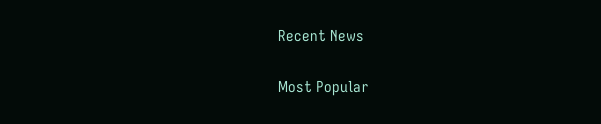Recent News

Most Popular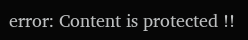error: Content is protected !!